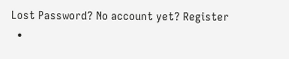Lost Password? No account yet? Register
  •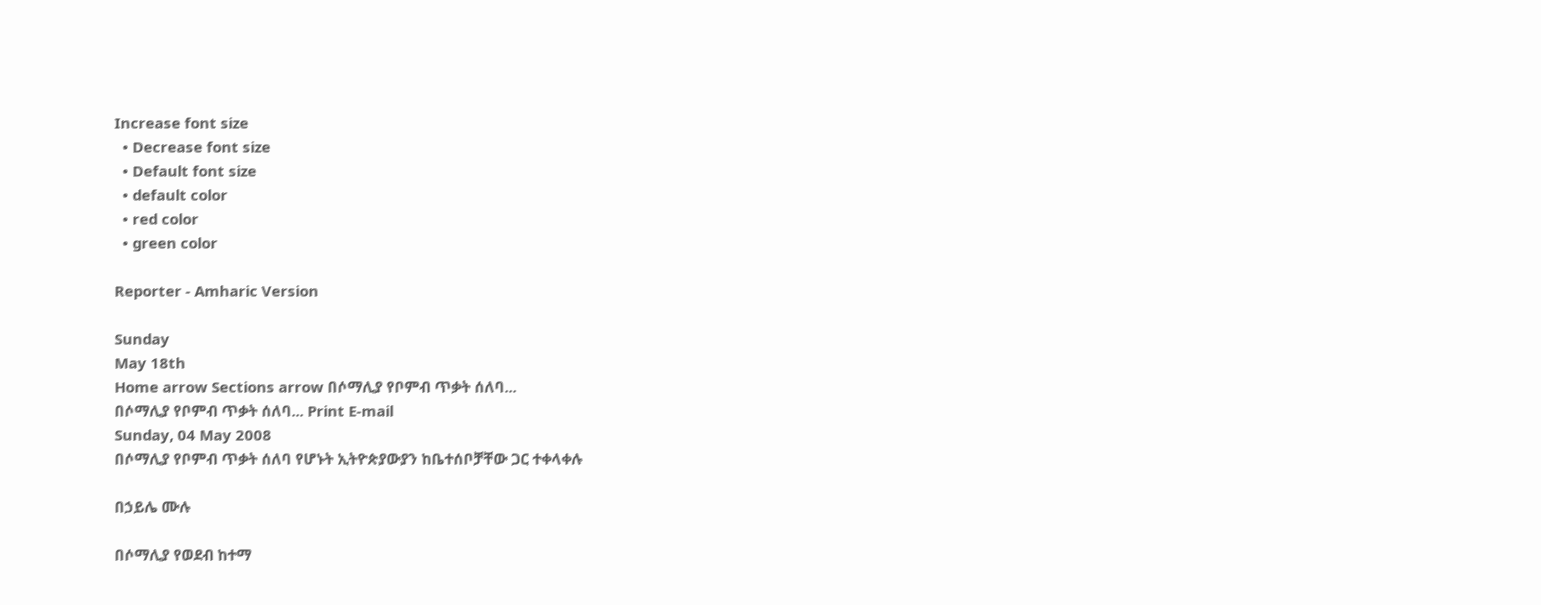Increase font size
  • Decrease font size
  • Default font size
  • default color
  • red color
  • green color

Reporter - Amharic Version

Sunday
May 18th
Home arrow Sections arrow በሶማሊያ የቦምብ ጥቃት ሰለባ...
በሶማሊያ የቦምብ ጥቃት ሰለባ... Print E-mail
Sunday, 04 May 2008
በሶማሊያ የቦምብ ጥቃት ሰለባ የሆኑት ኢትዮጵያውያን ከቤተሰቦቻቸው ጋር ተቀላቀሉ

በኃይሌ ሙሉ

በሶማሊያ የወደብ ከተማ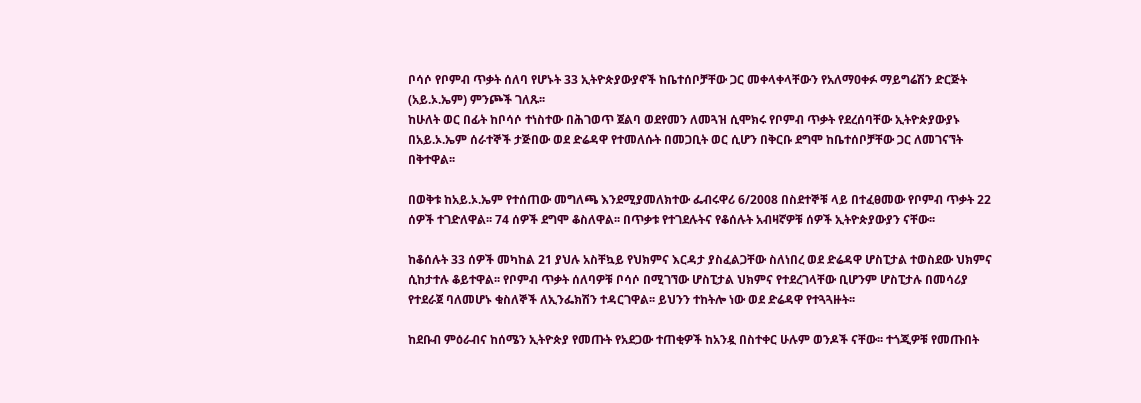ቦሳሶ የቦምብ ጥቃት ሰለባ የሆኑት 33 ኢትዮጵያውያኖች ከቤተሰቦቻቸው ጋር መቀላቀላቸውን የአለማዐቀፉ ማይግሬሽን ድርጅት (አይ.ኦ.ኤም) ምንጮች ገለጹ፡፡
ከሁለት ወር በፊት ከቦሳሶ ተነስተው በሕገወጥ ጀልባ ወደየመን ለመጓዝ ሲሞክሩ የቦምብ ጥቃት የደረሰባቸው ኢትዮጵያውያኑ በአይ.ኦ.ኤም ሰራተኞች ታጅበው ወደ ድሬዳዋ የተመለሱት በመጋቢት ወር ሲሆን በቅርቡ ደግሞ ከቤተሰቦቻቸው ጋር ለመገናኘት በቅተዋል፡፡

በወቅቱ ከአይ.ኦ.ኤም የተሰጠው መግለጫ እንደሚያመለክተው ፌብሩዋሪ 6/2008 በስደተኞቹ ላይ በተፈፀመው የቦምብ ጥቃት 22 ሰዎች ተገድለዋል፡፡ 74 ሰዎች ደግሞ ቆስለዋል፡፡ በጥቃቱ የተገደሉትና የቆሰሉት አብዛኛዎቹ ሰዎች ኢትዮጵያውያን ናቸው፡፡

ከቆሰሉት 33 ሰዎች መካከል 21 ያህሉ አስቸኳይ የህክምና እርዳታ ያስፈልጋቸው ስለነበረ ወደ ድሬዳዋ ሆስፒታል ተወስደው ህክምና ሲከታተሉ ቆይተዋል፡፡ የቦምብ ጥቃት ሰለባዎቹ ቦሳሶ በሚገኘው ሆስፒታል ህክምና የተደረገላቸው ቢሆንም ሆስፒታሉ በመሳሪያ የተደራጀ ባለመሆኑ ቁስለኞች ለኢንፌክሽን ተዳርገዋል፡፡ ይህንን ተከትሎ ነው ወደ ድሬዳዋ የተጓጓዙት፡፡

ከደቡብ ምዕራብና ከሰሜን ኢትዮጵያ የመጡት የአደጋው ተጠቂዎች ከአንዷ በስተቀር ሁሉም ወንዶች ናቸው፡፡ ተጎጂዎቹ የመጡበት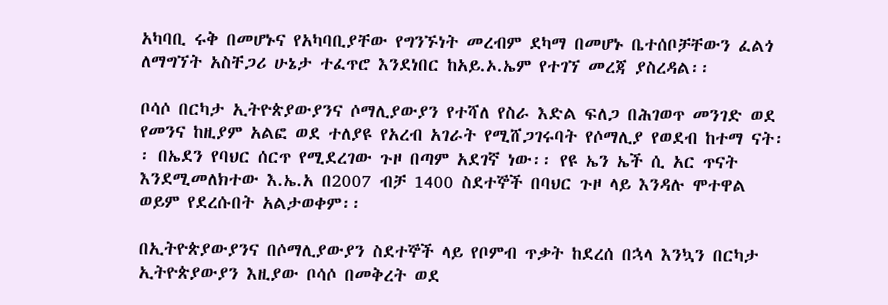አካባቢ ሩቅ በመሆኑና የአካባቢያቸው የግንኙነት መረብም ደካማ በመሆኑ ቤተሰቦቻቸውን ፈልጎ ለማግኘት አስቸጋሪ ሁኔታ ተፈጥሮ እንደነበር ከአይ.ኦ.ኤም የተገኘ መረጃ ያስረዳል፡፡

ቦሳሶ በርካታ ኢትዮጵያውያንና ሶማሊያውያን የተሻለ የስራ እድል ፍለጋ በሕገወጥ መንገድ ወደ የመንና ከዚያም አልፎ ወደ ተለያዩ የአረብ አገራት የሚሸጋገሩባት የሶማሊያ የወደብ ከተማ ናት፡፡ በኤደን የባህር ሰርጥ የሚደረገው ጉዞ በጣም አደገኛ ነው፡፡ የዩ ኤን ኤች ሲ አር ጥናት እንደሚመለክተው እ.ኤ.አ በ2007 ብቻ 1400 ስደተኞች በባህር ጉዞ ላይ እንዳሉ ሞተዋል ወይም የደረሱበት አልታወቀም፡፡

በኢትዮጵያውያንና በሶማሊያውያን ስደተኞች ላይ የቦምብ ጥቃት ከደረሰ በኋላ እንኳን በርካታ ኢትዮጵያውያን እዚያው ቦሳሶ በመቅረት ወደ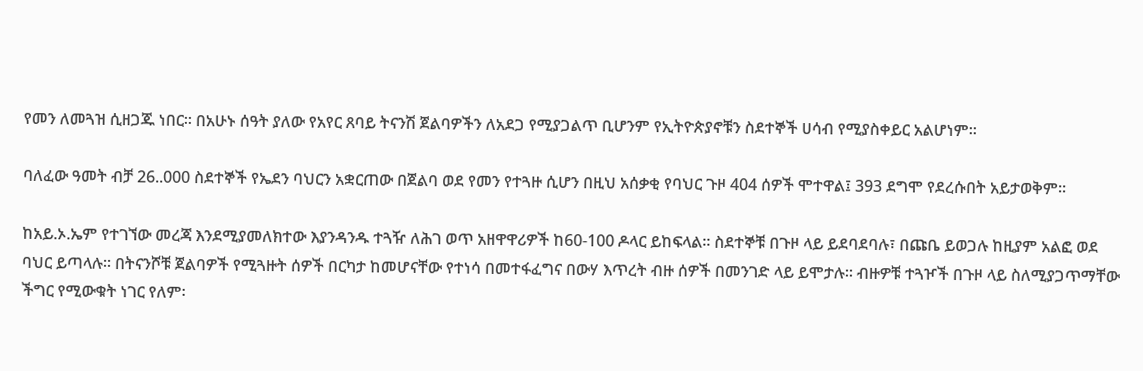የመን ለመጓዝ ሲዘጋጁ ነበር፡፡ በአሁኑ ሰዓት ያለው የአየር ጸባይ ትናንሽ ጀልባዎችን ለአደጋ የሚያጋልጥ ቢሆንም የኢትዮጵያኖቹን ስደተኞች ሀሳብ የሚያስቀይር አልሆነም፡፡

ባለፈው ዓመት ብቻ 26..000 ስደተኞች የኤደን ባህርን አቋርጠው በጀልባ ወደ የመን የተጓዙ ሲሆን በዚህ አሰቃቂ የባህር ጉዞ 404 ሰዎች ሞተዋል፤ 393 ደግሞ የደረሱበት አይታወቅም፡፡

ከአይ.ኦ.ኤም የተገኘው መረጃ እንደሚያመለክተው እያንዳንዱ ተጓዥ ለሕገ ወጥ አዘዋዋሪዎች ከ60-100 ዶላር ይከፍላል፡፡ ስደተኞቹ በጉዞ ላይ ይደባደባሉ፣ በጩቤ ይወጋሉ ከዚያም አልፎ ወደ ባህር ይጣላሉ፡፡ በትናንሾቹ ጀልባዎች የሚጓዙት ሰዎች በርካታ ከመሆናቸው የተነሳ በመተፋፈግና በውሃ እጥረት ብዙ ሰዎች በመንገድ ላይ ይሞታሉ፡፡ ብዙዎቹ ተጓዦች በጉዞ ላይ ስለሚያጋጥማቸው ችግር የሚውቁት ነገር የለም፡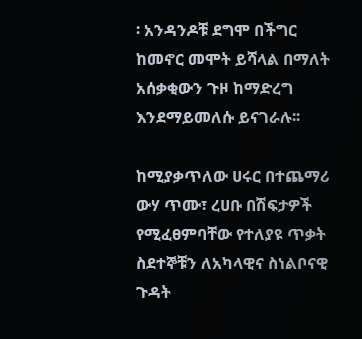፡ አንዳንዶቹ ደግሞ በችግር ከመኖር መሞት ይሻላል በማለት አሰቃቂውን ጉዞ ከማድረግ እንደማይመለሱ ይናገራሉ፡፡

ከሚያቃጥለው ሀሩር በተጨማሪ ውሃ ጥሙ፣ ረሀቡ በሽፍታዎች የሚፈፀምባቸው የተለያዩ ጥቃት ስደተኞቹን ለአካላዊና ስነልቦናዊ ጉዳት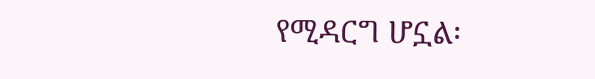የሚዳርግ ሆኗል፡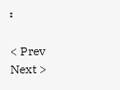፡

< Prev   Next >